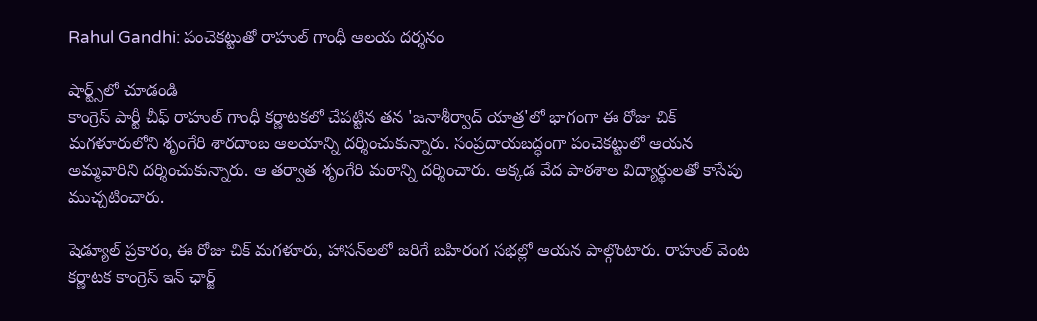Rahul Gandhi: పంచెకట్టుతో రాహుల్ గాంధీ ఆలయ దర్శనం

షార్ట్స్‌లో చూడండి
కాంగ్రెస్ పార్టీ చీఫ్ రాహుల్ గాంధీ కర్ణాటకలో చేపట్టిన తన 'జనాశీర్వాద్ యాత్ర'లో భాగంగా ఈ రోజు చిక్ మగళూరులోని శృంగేరి శారదాంబ ఆలయాన్ని దర్శించుకున్నారు. సంప్రదాయబద్ధంగా పంచెకట్టులో ఆయన అమ్మవారిని దర్శించుకున్నారు. ఆ తర్వాత శృంగేరి మఠాన్ని దర్శించారు. అక్కడ వేద పాఠశాల విద్యార్థులతో కాసేపు ముచ్చటించారు.

షెడ్యూల్ ప్రకారం, ఈ రోజు చిక్ మగళూరు, హాసన్‌లలో జరిగే బహిరంగ సభల్లో ఆయన పాల్గొంటారు. రాహుల్ వెంట కర్ణాటక కాంగ్రెస్ ఇన్ ఛార్జ్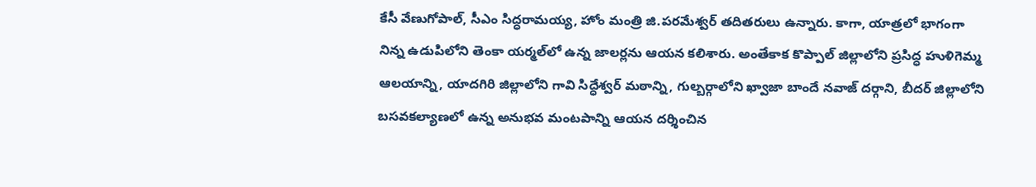కేసీ వేణుగోపాల్, సీఎం సిద్ధరామయ్య, హోం మంత్రి జి.పరమేశ్వర్ తదితరులు ఉన్నారు. కాగా, యాత్రలో భాగంగా నిన్న ఉడుపిలోని తెంకా యర్మల్‌లో ఉన్న జాలర్లను ఆయన కలిశారు. అంతేకాక కొప్పాల్ జిల్లాలోని ప్రసిద్ధ హుళిగెమ్మ ఆలయాన్ని, యాదగిరి జిల్లాలోని గావి సిద్ధేశ్వర్ మఠాన్ని, గుల్బర్గాలోని ఖ్వాజా బాందే నవాజ్ దర్గాని, బీదర్ జిల్లాలోని బసవకల్యాణలో ఉన్న అనుభవ మంటపాన్ని ఆయన దర్శించిన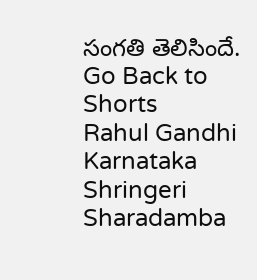సంగతి తెలిసిందే.
Go Back to Shorts
Rahul Gandhi
Karnataka
Shringeri Sharadamba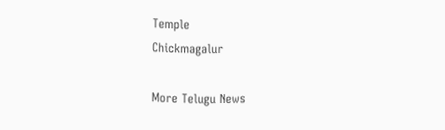Temple
Chickmagalur

More Telugu News